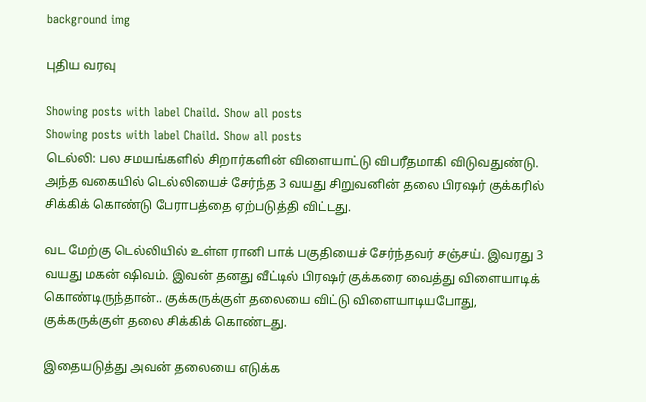background img

புதிய வரவு

Showing posts with label Chaild. Show all posts
Showing posts with label Chaild. Show all posts
டெல்லி: பல சமயங்களில் சிறார்களின் விளையாட்டு விபரீதமாகி விடுவதுண்டு. அந்த வகையில் டெல்லியைச் சேர்ந்த 3 வயது சிறுவனின் தலை பிரஷர் குக்கரில் சிக்கிக் கொண்டு பேராபத்தை ஏற்படுத்தி விட்டது.

வட மேற்கு டெல்லியில் உள்ள ரானி பாக் பகுதியைச் சேர்ந்தவர் சஞ்சய். இவரது 3 வயது மகன் ஷிவம். இவன் தனது வீட்டில் பிரஷர் குக்கரை வைத்து விளையாடிக் கொண்டிருந்தான்.. குக்கருக்குள் தலையை விட்டு விளையாடியபோது, குக்கருக்குள் தலை சிக்கிக் கொண்டது.

இதையடுத்து அவன் தலையை எடுக்க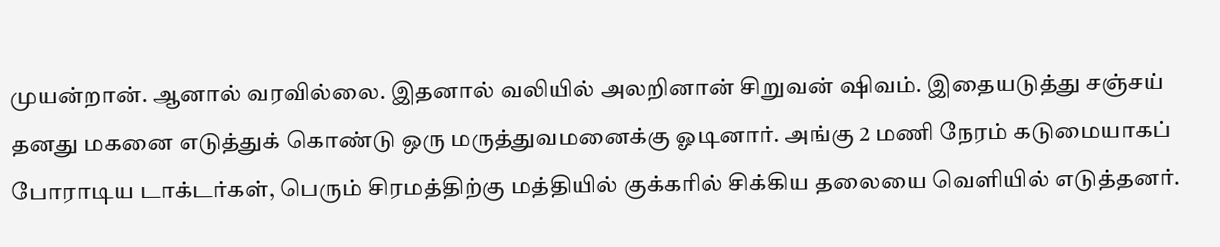முயன்றான். ஆனால் வரவில்லை. இதனால் வலியில் அலறினான் சிறுவன் ஷிவம். இதையடுத்து சஞ்சய் தனது மகனை எடுத்துக் கொண்டு ஒரு மருத்துவமனைக்கு ஓடினார். அங்கு 2 மணி நேரம் கடுமையாகப் போராடிய டாக்டர்கள், பெரும் சிரமத்திற்கு மத்தியில் குக்கரில் சிக்கிய தலையை வெளியில் எடுத்தனர்.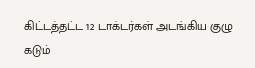கிட்டத்தட்ட 12 டாக்டர்கள் அடங்கிய குழு கடும்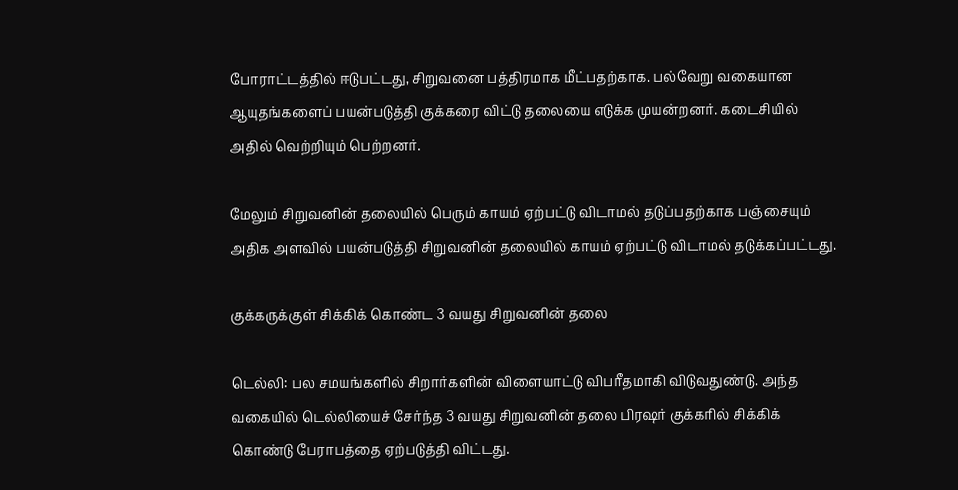போராட்டத்தில் ஈடுபட்டது, சிறுவனை பத்திரமாக மீட்பதற்காக. பல்வேறு வகையான ஆயுதங்களைப் பயன்படுத்தி குக்கரை விட்டு தலையை எடுக்க முயன்றனர். கடைசியில் அதில் வெற்றியும் பெற்றனர்.

மேலும் சிறுவனின் தலையில் பெரும் காயம் ஏற்பட்டு விடாமல் தடுப்பதற்காக பஞ்சையும் அதிக அளவில் பயன்படுத்தி சிறுவனின் தலையில் காயம் ஏற்பட்டு விடாமல் தடுக்கப்பட்டது.

குக்கருக்குள் சிக்கிக் கொண்ட 3 வயது சிறுவனின் தலை

டெல்லி: பல சமயங்களில் சிறார்களின் விளையாட்டு விபரீதமாகி விடுவதுண்டு. அந்த வகையில் டெல்லியைச் சேர்ந்த 3 வயது சிறுவனின் தலை பிரஷர் குக்கரில் சிக்கிக் கொண்டு பேராபத்தை ஏற்படுத்தி விட்டது.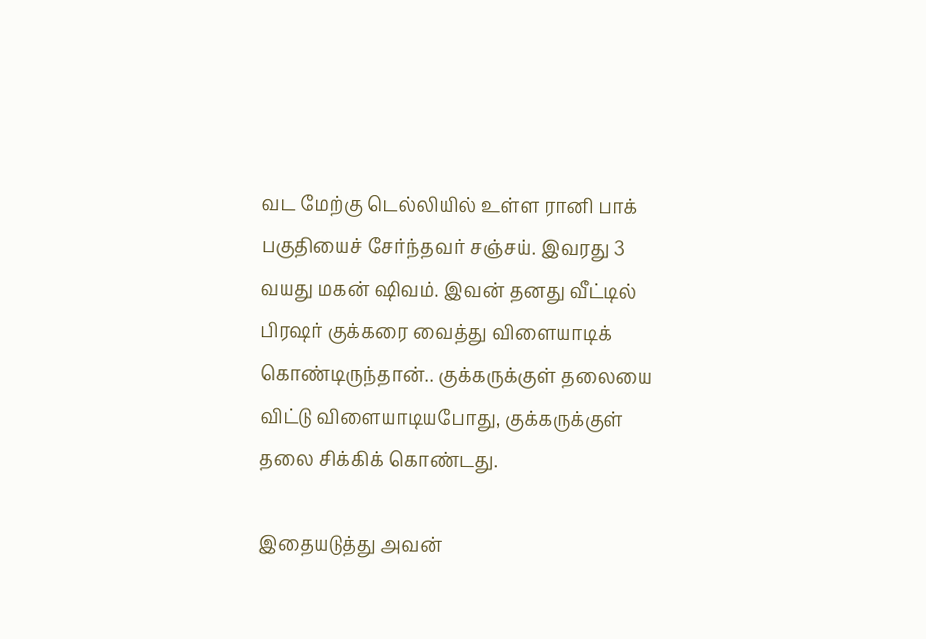வட மேற்கு டெல்லியில் உள்ள ரானி பாக் பகுதியைச் சேர்ந்தவர் சஞ்சய். இவரது 3 வயது மகன் ஷிவம். இவன் தனது வீட்டில் பிரஷர் குக்கரை வைத்து விளையாடிக் கொண்டிருந்தான்.. குக்கருக்குள் தலையை விட்டு விளையாடியபோது, குக்கருக்குள் தலை சிக்கிக் கொண்டது.

இதையடுத்து அவன்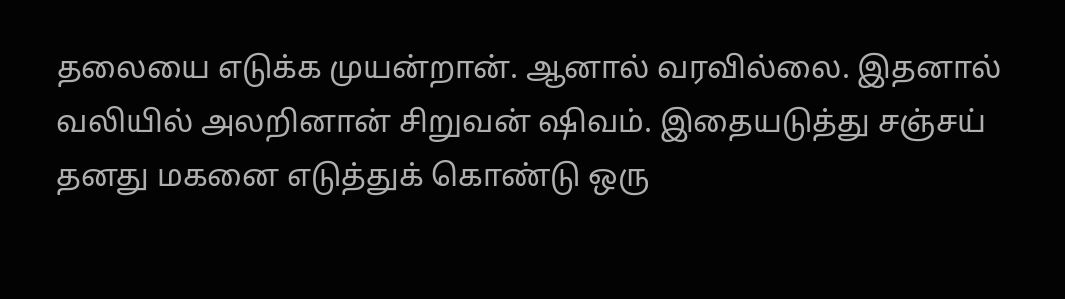தலையை எடுக்க முயன்றான். ஆனால் வரவில்லை. இதனால் வலியில் அலறினான் சிறுவன் ஷிவம். இதையடுத்து சஞ்சய் தனது மகனை எடுத்துக் கொண்டு ஒரு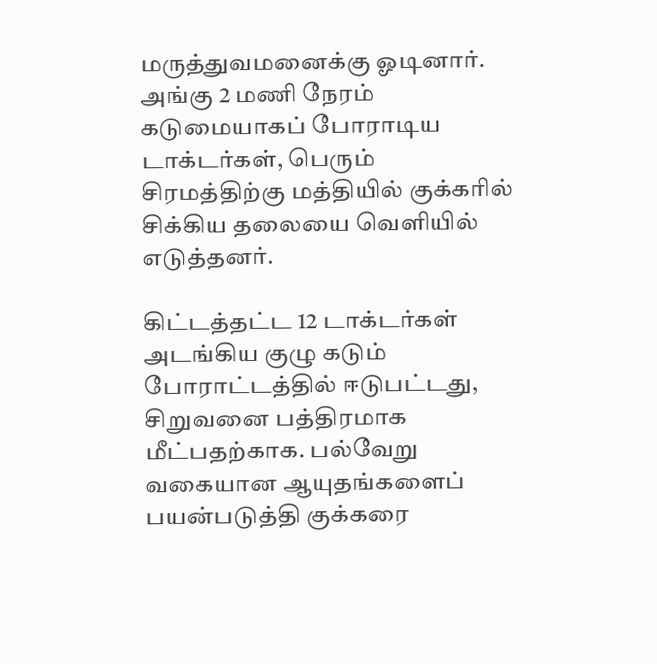மருத்துவமனைக்கு ஓடினார். அங்கு 2 மணி நேரம் கடுமையாகப் போராடிய டாக்டர்கள், பெரும் சிரமத்திற்கு மத்தியில் குக்கரில் சிக்கிய தலையை வெளியில் எடுத்தனர்.

கிட்டத்தட்ட 12 டாக்டர்கள் அடங்கிய குழு கடும் போராட்டத்தில் ஈடுபட்டது, சிறுவனை பத்திரமாக மீட்பதற்காக. பல்வேறு வகையான ஆயுதங்களைப் பயன்படுத்தி குக்கரை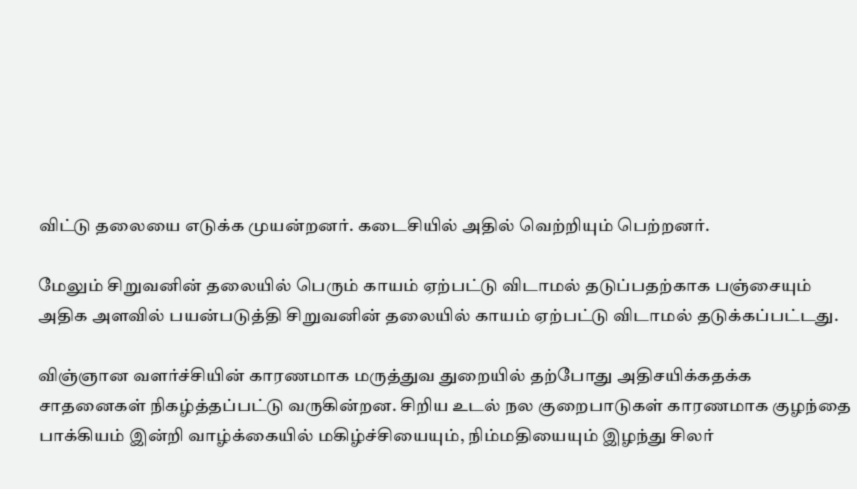விட்டு தலையை எடுக்க முயன்றனர். கடைசியில் அதில் வெற்றியும் பெற்றனர்.

மேலும் சிறுவனின் தலையில் பெரும் காயம் ஏற்பட்டு விடாமல் தடுப்பதற்காக பஞ்சையும் அதிக அளவில் பயன்படுத்தி சிறுவனின் தலையில் காயம் ஏற்பட்டு விடாமல் தடுக்கப்பட்டது.

விஞ்ஞான வளர்ச்சியின் காரணமாக மருத்துவ துறையில் தற்போது அதிசயிக்கதக்க சாதனைகள் நிகழ்த்தப்பட்டு வருகின்றன. சிறிய உடல் நல குறைபாடுகள் காரணமாக குழந்தை பாக்கியம் இன்றி வாழ்க்கையில் மகிழ்ச்சியையும், நிம்மதியையும் இழந்து சிலர்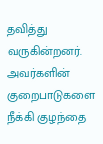தவித்து வருகின்றனர். அவர்களின் குறைபாடுகளை நீக்கி குழந்தை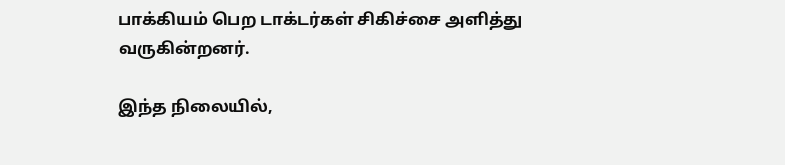பாக்கியம் பெற டாக்டர்கள் சிகிச்சை அளித்து வருகின்றனர்.

இந்த நிலையில்,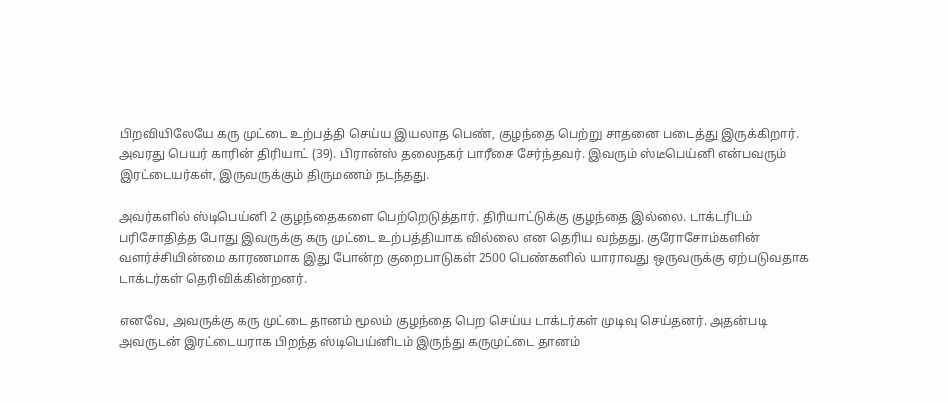பிறவியிலேயே கரு முட்டை உற்பத்தி செய்ய இயலாத பெண், குழந்தை பெற்று சாதனை படைத்து இருக்கிறார். அவரது பெயர் காரின் திரியாட் (39). பிரான்ஸ் தலைநகர் பாரீசை சேர்ந்தவர். இவரும் ஸ்டீபெய்னி என்பவரும் இரட்டையர்கள், இருவருக்கும் திருமணம் நடந்தது.

அவர்களில் ஸ்டிபெய்னி 2 குழந்தைகளை பெற்றெடுத்தார். திரியாட்டுக்கு குழந்தை இல்லை. டாக்டரிடம் பரிசோதித்த போது இவருக்கு கரு முட்டை உற்பத்தியாக வில்லை என தெரிய வந்தது. குரோசோம்களின் வளர்ச்சியின்மை காரணமாக இது போன்ற குறைபாடுகள் 2500 பெண்களில் யாராவது ஒருவருக்கு ஏற்படுவதாக டாக்டர்கள் தெரிவிக்கின்றனர்.

எனவே, அவருக்கு கரு முட்டை தானம் மூலம் குழந்தை பெற செய்ய டாக்டர்கள் முடிவு செய்தனர். அதன்படி அவருடன் இரட்டையராக பிறந்த ஸ்டிபெய்னிடம் இருந்து கருமுட்டை தானம்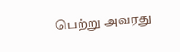பெற்று அவரது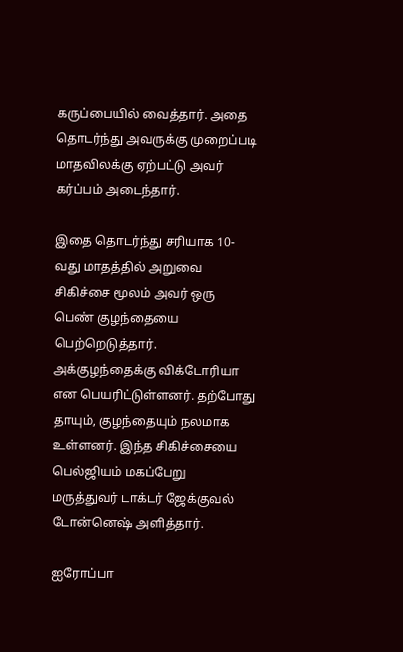கருப்பையில் வைத்தார். அதை தொடர்ந்து அவருக்கு முறைப்படி மாதவிலக்கு ஏற்பட்டு அவர் கர்ப்பம் அடைந்தார்.

இதை தொடர்ந்து சரியாக 10-வது மாதத்தில் அறுவை சிகிச்சை மூலம் அவர் ஒரு பெண் குழந்தையை பெற்றெடுத்தார். அக்குழந்தைக்கு விக்டோரியா என பெயரிட்டுள்ளனர். தற்போது தாயும், குழந்தையும் நலமாக உள்ளனர். இந்த சிகிச்சையை பெல்ஜியம் மகப்பேறு மருத்துவர் டாக்டர் ஜேக்குவல் டோன்னெஷ் அளித்தார்.

ஐரோப்பா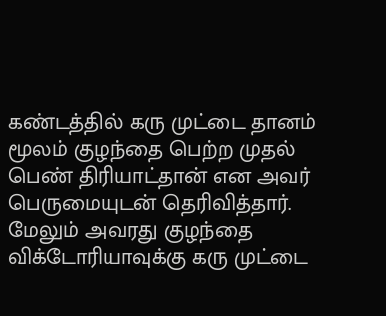கண்டத்தில் கரு முட்டை தானம் மூலம் குழந்தை பெற்ற முதல் பெண் திரியாட்தான் என அவர் பெருமையுடன் தெரிவித்தார். மேலும் அவரது குழந்தை விக்டோரியாவுக்கு கரு முட்டை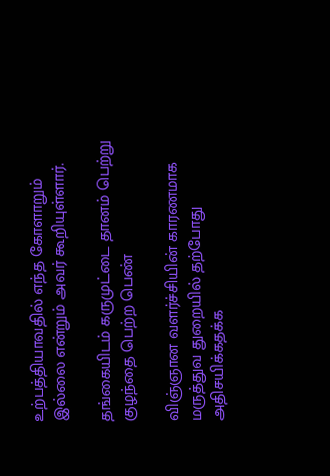உற்பத்தியாவதில் எந்த கோளாறும் இல்லை என்றும் அவர் கூறியுள்ளார்.

தங்கையிடம் கருமுட்டை தானம் பெற்று குழந்தை பெற்ற பெண்

விஞ்ஞான வளர்ச்சியின் காரணமாக மருத்துவ துறையில் தற்போது அதிசயிக்கதக்க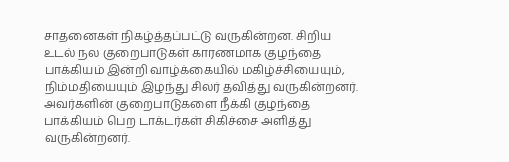சாதனைகள் நிகழ்த்தப்பட்டு வருகின்றன. சிறிய உடல் நல குறைபாடுகள் காரணமாக குழந்தை பாக்கியம் இன்றி வாழ்க்கையில் மகிழ்ச்சியையும், நிம்மதியையும் இழந்து சிலர் தவித்து வருகின்றனர். அவர்களின் குறைபாடுகளை நீக்கி குழந்தை பாக்கியம் பெற டாக்டர்கள் சிகிச்சை அளித்து வருகின்றனர்.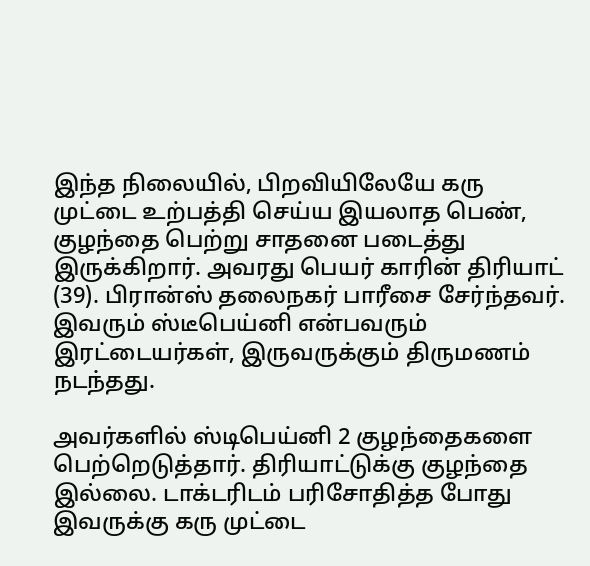இந்த நிலையில், பிறவியிலேயே கரு முட்டை உற்பத்தி செய்ய இயலாத பெண், குழந்தை பெற்று சாதனை படைத்து இருக்கிறார். அவரது பெயர் காரின் திரியாட் (39). பிரான்ஸ் தலைநகர் பாரீசை சேர்ந்தவர். இவரும் ஸ்டீபெய்னி என்பவரும் இரட்டையர்கள், இருவருக்கும் திருமணம் நடந்தது.

அவர்களில் ஸ்டிபெய்னி 2 குழந்தைகளை பெற்றெடுத்தார். திரியாட்டுக்கு குழந்தை இல்லை. டாக்டரிடம் பரிசோதித்த போது இவருக்கு கரு முட்டை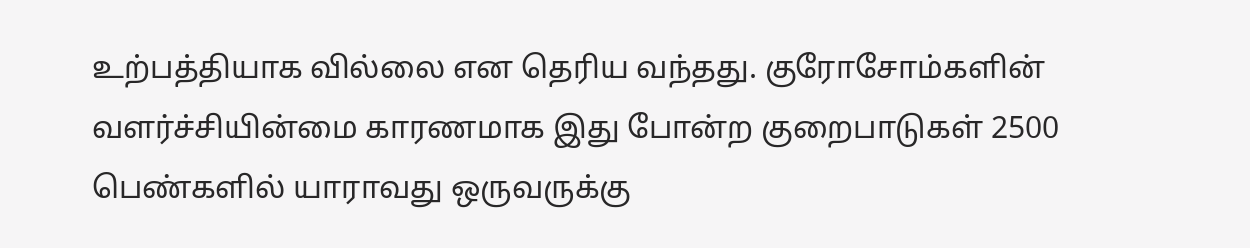உற்பத்தியாக வில்லை என தெரிய வந்தது. குரோசோம்களின் வளர்ச்சியின்மை காரணமாக இது போன்ற குறைபாடுகள் 2500 பெண்களில் யாராவது ஒருவருக்கு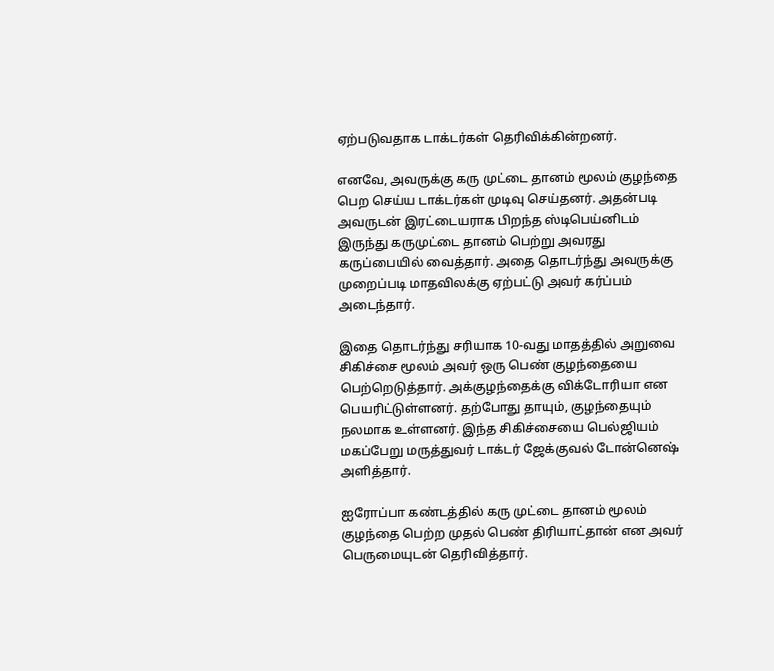ஏற்படுவதாக டாக்டர்கள் தெரிவிக்கின்றனர்.

எனவே, அவருக்கு கரு முட்டை தானம் மூலம் குழந்தை பெற செய்ய டாக்டர்கள் முடிவு செய்தனர். அதன்படி அவருடன் இரட்டையராக பிறந்த ஸ்டிபெய்னிடம் இருந்து கருமுட்டை தானம் பெற்று அவரது கருப்பையில் வைத்தார். அதை தொடர்ந்து அவருக்கு முறைப்படி மாதவிலக்கு ஏற்பட்டு அவர் கர்ப்பம் அடைந்தார்.

இதை தொடர்ந்து சரியாக 10-வது மாதத்தில் அறுவை சிகிச்சை மூலம் அவர் ஒரு பெண் குழந்தையை பெற்றெடுத்தார். அக்குழந்தைக்கு விக்டோரியா என பெயரிட்டுள்ளனர். தற்போது தாயும், குழந்தையும் நலமாக உள்ளனர். இந்த சிகிச்சையை பெல்ஜியம் மகப்பேறு மருத்துவர் டாக்டர் ஜேக்குவல் டோன்னெஷ் அளித்தார்.

ஐரோப்பா கண்டத்தில் கரு முட்டை தானம் மூலம் குழந்தை பெற்ற முதல் பெண் திரியாட்தான் என அவர் பெருமையுடன் தெரிவித்தார்.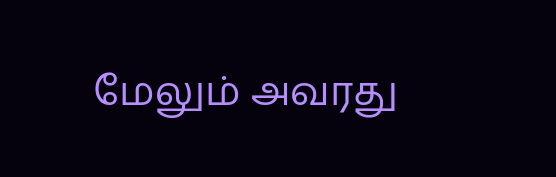மேலும் அவரது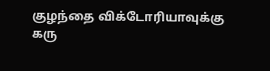குழந்தை விக்டோரியாவுக்கு கரு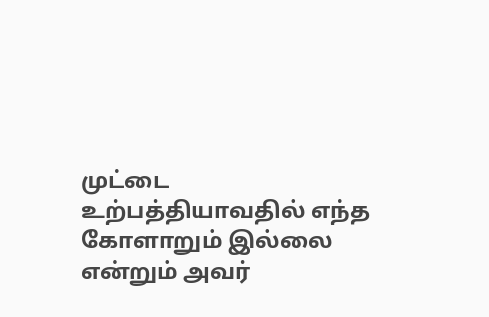முட்டை உற்பத்தியாவதில் எந்த கோளாறும் இல்லை என்றும் அவர்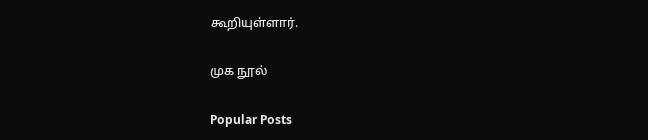கூறியுள்ளார்.

முக நூல்

Popular Posts